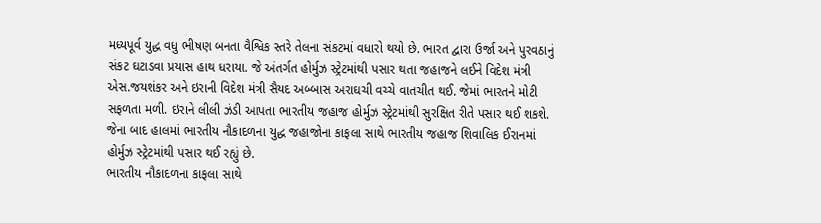મધ્યપૂર્વ યુદ્ધ વધુ ભીષણ બનતા વૈશ્વિક સ્તરે તેલના સંકટમાં વધારો થયો છે. ભારત દ્વારા ઉર્જા અને પુરવઠાનું સંકટ ઘટાડવા પ્રયાસ હાથ ધરાયા. જે અંતર્ગત હોર્મુઝ સ્ટ્રેટમાંથી પસાર થતા જહાજને લઈને વિદેશ મંત્રી એસ.જયશંકર અને ઇરાની વિદેશ મંત્રી સૈયદ અબ્બાસ અરાઘચી વચ્ચે વાતચીત થઈ. જેમાં ભારતને મોટી સફળતા મળી. ઇરાને લીલી ઝંડી આપતા ભારતીય જહાજ હોર્મુઝ સ્ટ્રેટમાંથી સુરક્ષિત રીતે પસાર થઈ શકશે. જેના બાદ હાલમાં ભારતીય નૌકાદળના યુદ્ધ જહાજોના કાફલા સાથે ભારતીય જહાજ શિવાલિક ઈરાનમાં હોર્મુઝ સ્ટ્રેટમાંથી પસાર થઈ રહ્યું છે.
ભારતીય નૌકાદળના કાફલા સાથે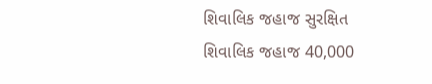શિવાલિક જહાજ સુરક્ષિત
શિવાલિક જહાજ 40,000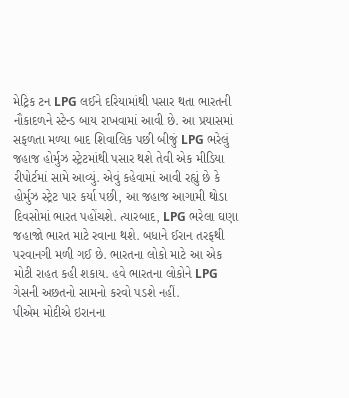મેટ્રિક ટન LPG લઈને દરિયામાંથી પસાર થતા ભારતની નૌકાદળને સ્ટેન્ડ બાય રાખવામાં આવી છે. આ પ્રયાસમાં સફળતા મળ્યા બાદ શિવાલિક પછી બીજું LPG ભરેલું જહાજ હોર્મુઝ સ્ટ્રેટમાંથી પસાર થશે તેવી એક મીડિયા રીપોર્ટમાં સામે આવ્યું. એવું કહેવામાં આવી રહ્યું છે કે હોર્મુઝ સ્ટ્રેટ પાર કર્યા પછી, આ જહાજ આગામી થોડા દિવસોમાં ભારત પહોંચશે. ત્યારબાદ, LPG ભરેલા ઘણા જહાજો ભારત માટે રવાના થશે. બધાને ઈરાન તરફથી પરવાનગી મળી ગઈ છે. ભારતના લોકો માટે આ એક મોટી રાહત કહી શકાય. હવે ભારતના લોકોને LPG ગેસની અછતનો સામનો કરવો પડશે નહીં.
પીએમ મોદીએ ઇરાનના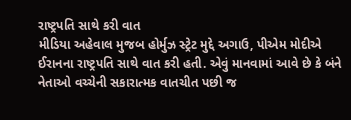રાષ્ટ્રપતિ સાથે કરી વાત
મીડિયા અહેવાલ મુજબ હોર્મુઝ સ્ટ્રેટ મુદ્દે અગાઉ, પીએમ મોદીએ ઈરાનના રાષ્ટ્રપતિ સાથે વાત કરી હતી. એવું માનવામાં આવે છે કે બંને નેતાઓ વચ્ચેની સકારાત્મક વાતચીત પછી જ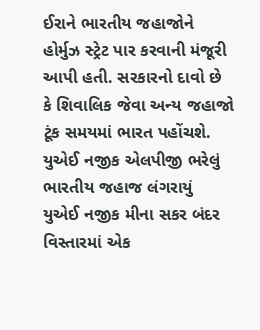ઈરાને ભારતીય જહાજોને હોર્મુઝ સ્ટ્રેટ પાર કરવાની મંજૂરી આપી હતી. સરકારનો દાવો છે કે શિવાલિક જેવા અન્ય જહાજો ટૂંક સમયમાં ભારત પહોંચશે.
યુએઈ નજીક એલપીજી ભરેલું ભારતીય જહાજ લંગરાયું
યુએઈ નજીક મીના સકર બંદર વિસ્તારમાં એક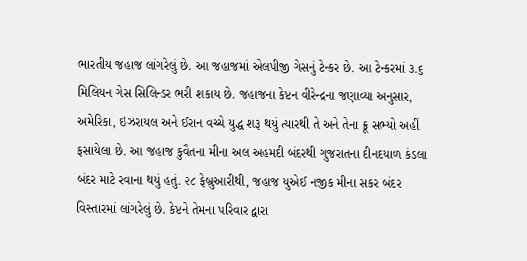ભારતીય જહાજ લાંગરેલું છે. આ જહાજમાં એલપીજી ગેસનું ટેન્કર છે. આ ટેન્કરમાં ૩.૬ મિલિયન ગેસ સિલિન્ડર ભરી શકાય છે. જહાજના કેપ્ટન વીરેન્દ્રના જણાવ્યા અનુસાર, અમેરિકા, ઇઝરાયલ અને ઈરાન વચ્ચે યુદ્ધ શરૂ થયું ત્યારથી તે અને તેના ક્રૂ સભ્યો અહીં ફસાયેલા છે. આ જહાજ કુવૈતના મીના અલ અહમદી બંદરથી ગુજરાતના દીનદયાળ કંડલા બંદર માટે રવાના થયું હતું. ૨૮ ફેબ્રુઆરીથી, જહાજ યુએઈ નજીક મીના સકર બંદર વિસ્તારમાં લાંગરેલું છે. કેપ્ટને તેમના પરિવાર દ્વારા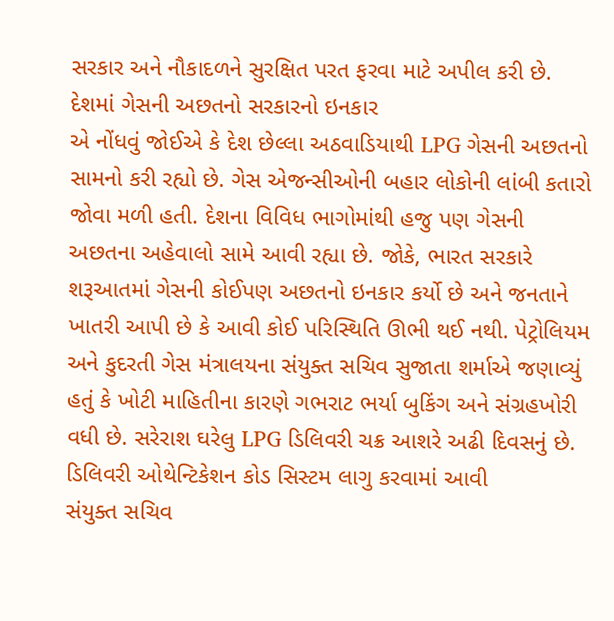સરકાર અને નૌકાદળને સુરક્ષિત પરત ફરવા માટે અપીલ કરી છે.
દેશમાં ગેસની અછતનો સરકારનો ઇનકાર
એ નોંધવું જોઈએ કે દેશ છેલ્લા અઠવાડિયાથી LPG ગેસની અછતનો સામનો કરી રહ્યો છે. ગેસ એજન્સીઓની બહાર લોકોની લાંબી કતારો જોવા મળી હતી. દેશના વિવિધ ભાગોમાંથી હજુ પણ ગેસની અછતના અહેવાલો સામે આવી રહ્યા છે. જોકે, ભારત સરકારે શરૂઆતમાં ગેસની કોઈપણ અછતનો ઇનકાર કર્યો છે અને જનતાને ખાતરી આપી છે કે આવી કોઈ પરિસ્થિતિ ઊભી થઈ નથી. પેટ્રોલિયમ અને કુદરતી ગેસ મંત્રાલયના સંયુક્ત સચિવ સુજાતા શર્માએ જણાવ્યું હતું કે ખોટી માહિતીના કારણે ગભરાટ ભર્યા બુકિંગ અને સંગ્રહખોરી વધી છે. સરેરાશ ઘરેલુ LPG ડિલિવરી ચક્ર આશરે અઢી દિવસનું છે.
ડિલિવરી ઓથેન્ટિકેશન કોડ સિસ્ટમ લાગુ કરવામાં આવી
સંયુક્ત સચિવ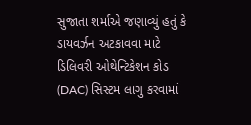સુજાતા શર્માએ જણાવ્યું હતું કે ડાયવર્ઝન અટકાવવા માટે ડિલિવરી ઓથેન્ટિકેશન કોડ (DAC) સિસ્ટમ લાગુ કરવામાં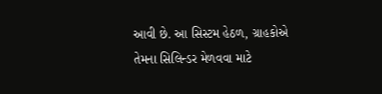આવી છે. આ સિસ્ટમ હેઠળ, ગ્રાહકોએ તેમના સિલિન્ડર મેળવવા માટે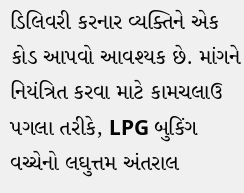ડિલિવરી કરનાર વ્યક્તિને એક કોડ આપવો આવશ્યક છે. માંગને નિયંત્રિત કરવા માટે કામચલાઉ પગલા તરીકે, LPG બુકિંગ વચ્ચેનો લઘુત્તમ અંતરાલ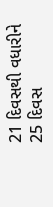21 દિવસથી વધારીને 25 દિવસ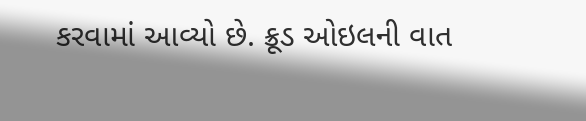કરવામાં આવ્યો છે. ક્રૂડ ઓઇલની વાત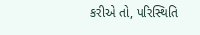કરીએ તો, પરિસ્થિતિ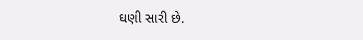ઘણી સારી છે.